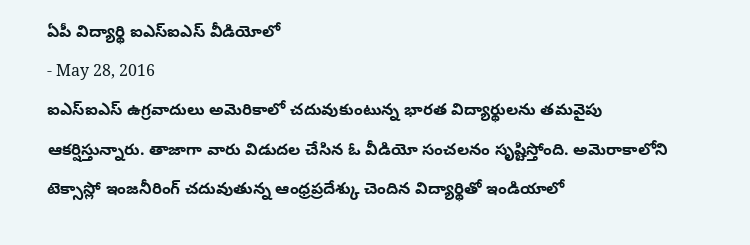ఏపీ విద్యార్థి ఐఎస్ఐఎస్ వీడియోలో
- May 28, 2016
ఐఎస్ఐఎస్ ఉగ్రవాదులు అమెరికాలో చదువుకుంటున్న భారత విద్యార్థులను తమవైపు ఆకర్షిస్తున్నారు. తాజాగా వారు విడుదల చేసిన ఓ వీడియో సంచలనం సృష్టిస్తోంది. అమెరాకాలోని టెక్సాస్లో ఇంజనీరింగ్ చదువుతున్న ఆంధ్రప్రదేశ్కు చెందిన విద్యార్థితో ఇండియాలో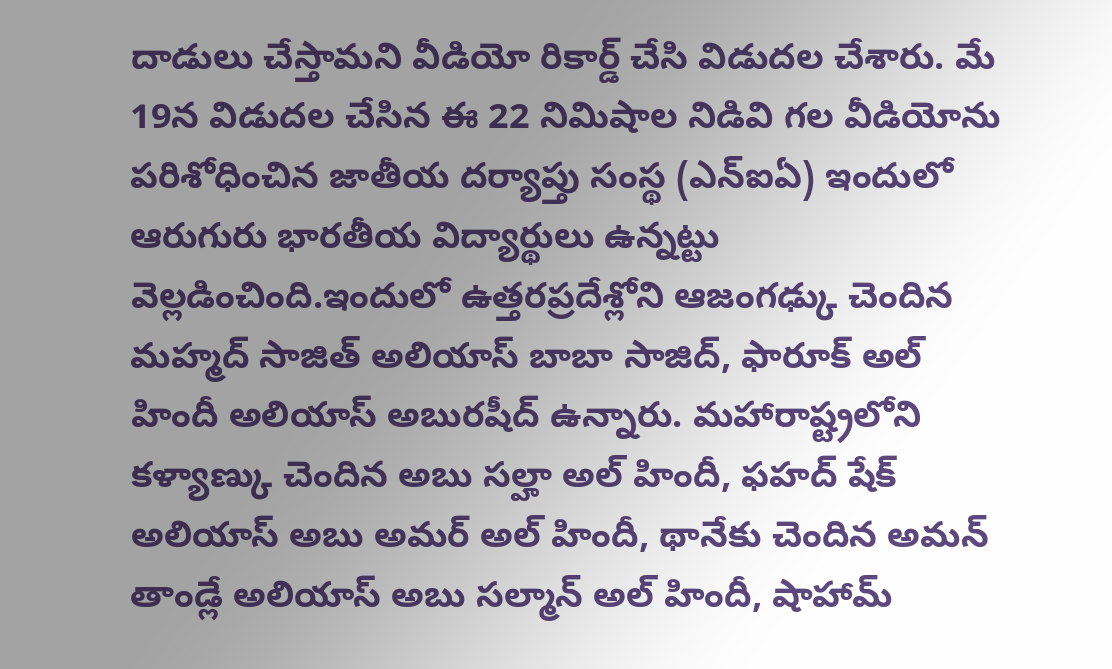దాడులు చేస్తామని వీడియో రికార్డ్ చేసి విడుదల చేశారు. మే 19న విడుదల చేసిన ఈ 22 నిమిషాల నిడివి గల వీడియోను పరిశోధించిన జాతీయ దర్యాప్తు సంస్థ (ఎన్ఐఏ) ఇందులో ఆరుగురు భారతీయ విద్యార్థులు ఉన్నట్టు వెల్లడించింది.ఇందులో ఉత్తరప్రదేశ్లోని ఆజంగఢ్కు చెందిన మహ్మద్ సాజిత్ అలియాస్ బాబా సాజిద్, ఫారూక్ అల్ హిందీ అలియాస్ అబురషీద్ ఉన్నారు. మహారాష్ట్రలోని కళ్యాణ్కు చెందిన అబు సల్హా అల్ హిందీ, ఫహద్ షేక్ అలియాస్ అబు అమర్ అల్ హిందీ, థానేకు చెందిన అమన్ తాండ్లే అలియాస్ అబు సల్మాన్ అల్ హిందీ, షాహామ్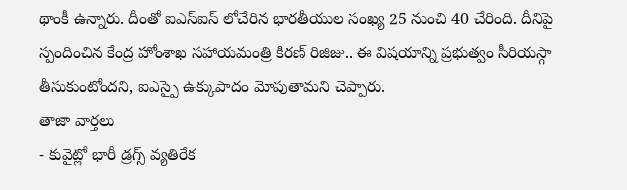థాంకీ ఉన్నారు. దీంతో ఐఎస్ఐస్ లోచేరిన భారతీయుల సంఖ్య 25 నుంచి 40 చేరింది. దీనిపై స్పందించిన కేంద్ర హోంశాఖ సహాయమంత్రి కిరణ్ రిజిజు.. ఈ విషయాన్ని ప్రభుత్వం సీరియస్గా తీసుకుంటోందని, ఐఎస్పై ఉక్కుపాదం మోపుతామని చెప్పారు.
తాజా వార్తలు
- కువైట్లో భారీ డ్రగ్స్ వ్యతిరేక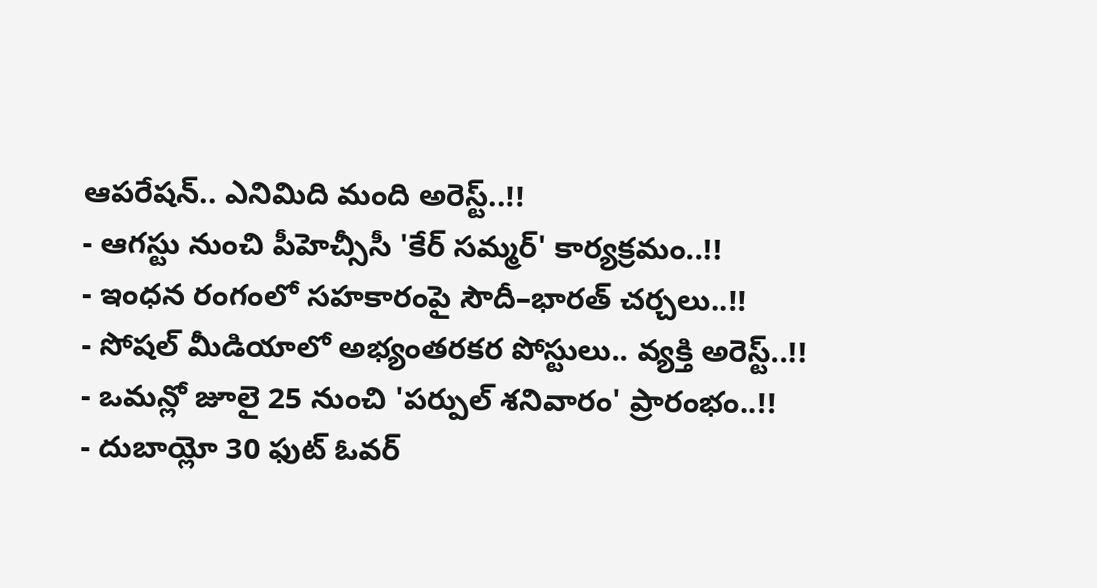ఆపరేషన్.. ఎనిమిది మంది అరెస్ట్..!!
- ఆగస్టు నుంచి పీహెచ్సీసీ 'కేర్ సమ్మర్' కార్యక్రమం..!!
- ఇంధన రంగంలో సహకారంపై సౌదీ–భారత్ చర్చలు..!!
- సోషల్ మీడియాలో అభ్యంతరకర పోస్టులు.. వ్యక్తి అరెస్ట్..!!
- ఒమన్లో జూలై 25 నుంచి 'పర్పుల్ శనివారం' ప్రారంభం..!!
- దుబాయ్లో 30 ఫుట్ ఓవర్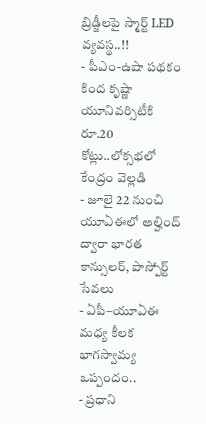బ్రిడ్జీలపై స్మార్ట్ LED వ్యవస్థ..!!
- పీఎం-ఉషా పథకం కింద కృష్ణా యూనివర్సిటీకి రూ.20 కోట్లు..లోక్సభలో కేంద్రం వెల్లడి
- జూలై 22 నుంచి యూఏఈలో అల్హింద్ ద్వారా భారత కాన్సులర్, పాస్పోర్ట్ సేవలు
- ఏపీ–యూఏఈ మధ్య కీలక భాగస్వామ్య ఒప్పందం..
- ప్రధాని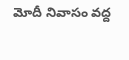మోదీ నివాసం వద్ద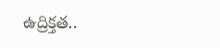ఉద్రిక్తత..